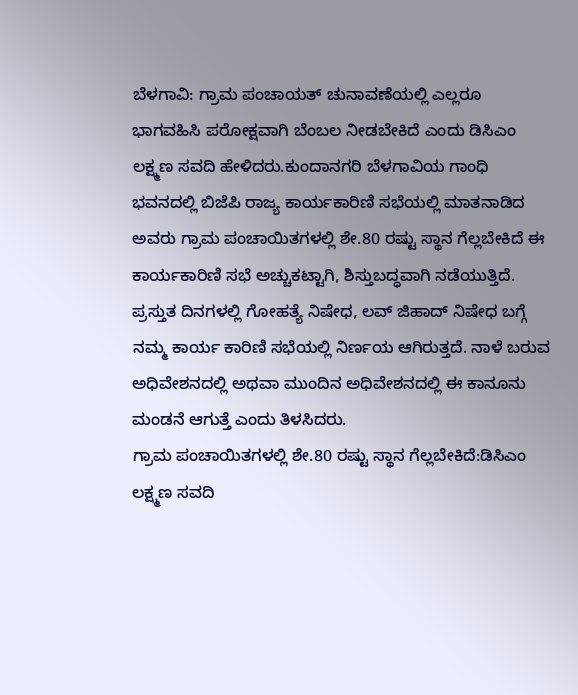ಬೆಳಗಾವಿ: ಗ್ರಾಮ ಪಂಚಾಯತ್ ಚುನಾವಣೆಯಲ್ಲಿ ಎಲ್ಲರೂ ಭಾಗವಹಿಸಿ ಪರೋಕ್ಷವಾಗಿ ಬೆಂಬಲ ನೀಡಬೇಕಿದೆ ಎಂದು ಡಿಸಿಎಂ ಲಕ್ಷ್ಮಣ ಸವದಿ ಹೇಳಿದರು.ಕುಂದಾನಗರಿ ಬೆಳಗಾವಿಯ ಗಾಂಧಿ ಭವನದಲ್ಲಿ ಬಿಜೆಪಿ ರಾಜ್ಯ ಕಾರ್ಯಕಾರಿಣಿ ಸಭೆಯಲ್ಲಿ ಮಾತನಾಡಿದ ಅವರು ಗ್ರಾಮ ಪಂಚಾಯಿತಗಳಲ್ಲಿ ಶೇ.80 ರಷ್ಟು ಸ್ಥಾನ ಗೆಲ್ಲಬೇಕಿದೆ ಈ ಕಾರ್ಯಕಾರಿಣಿ ಸಭೆ ಅಚ್ಚುಕಟ್ಟಾಗಿ, ಶಿಸ್ತುಬದ್ಧವಾಗಿ ನಡೆಯುತ್ತಿದೆ. ಪ್ರಸ್ತುತ ದಿನಗಳಲ್ಲಿ ಗೋಹತ್ಯೆ ನಿಷೇಧ, ಲವ್ ಜಿಹಾದ್ ನಿಷೇಧ ಬಗ್ಗೆ ನಮ್ಮ ಕಾರ್ಯ ಕಾರಿಣಿ ಸಭೆಯಲ್ಲಿ ನಿರ್ಣಯ ಆಗಿರುತ್ತದೆ. ನಾಳೆ ಬರುವ ಅಧಿವೇಶನದಲ್ಲಿ ಅಥವಾ ಮುಂದಿನ ಅಧಿವೇಶನದಲ್ಲಿ ಈ ಕಾನೂನು ಮಂಡನೆ ಆಗುತ್ತೆ ಎಂದು ತಿಳಸಿದರು.
ಗ್ರಾಮ ಪಂಚಾಯಿತಗಳಲ್ಲಿ ಶೇ.80 ರಷ್ಟು ಸ್ಥಾನ ಗೆಲ್ಲಬೇಕಿದೆ:ಡಿಸಿಎಂ ಲಕ್ಷ್ಮಣ ಸವದಿ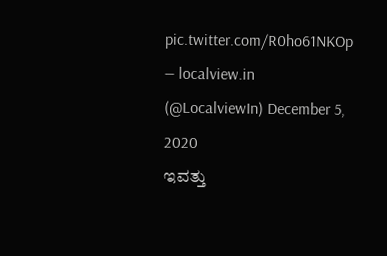pic.twitter.com/R0ho61NKOp
— localview.in (@LocalviewIn) December 5, 2020
ಇವತ್ತು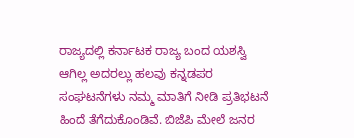ರಾಜ್ಯದಲ್ಲಿ ಕರ್ನಾಟಕ ರಾಜ್ಯ ಬಂದ ಯಶಸ್ವಿ ಆಗಿಲ್ಲ ಅದರಲ್ಲು ಹಲವು ಕನ್ನಡಪರ ಸಂಘಟನೆಗಳು ನಮ್ಮ ಮಾತಿಗೆ ನೀಡಿ ಪ್ರತಿಭಟನೆ ಹಿಂದೆ ತೆಗೆದುಕೊಂಡಿವೆ. ಬಿಜೆಪಿ ಮೇಲೆ ಜನರ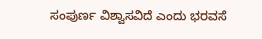ಸಂಪುರ್ಣ ವಿಶ್ವಾಸವಿದೆ ಎಂದು ಭರವಸೆ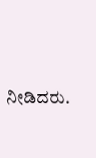ನೀಡಿದರು.